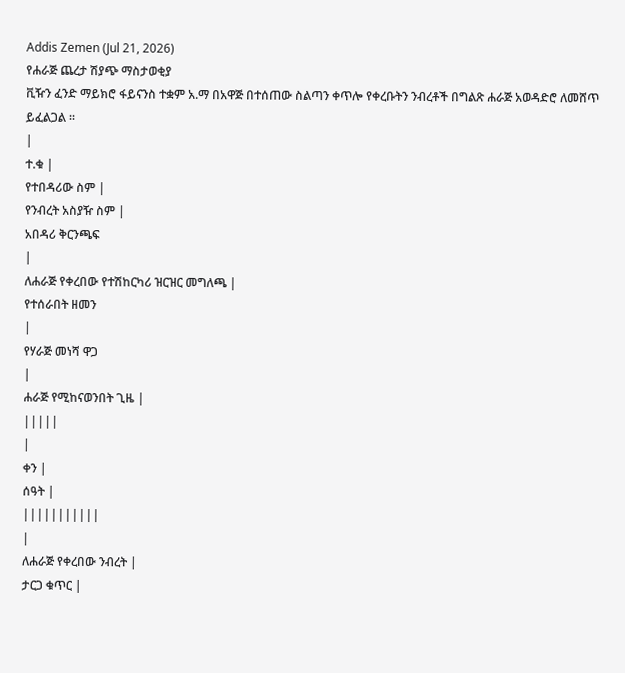Addis Zemen (Jul 21, 2026)
የሐራጅ ጨረታ ሽያጭ ማስታወቂያ
ቪዥን ፈንድ ማይክሮ ፋይናንስ ተቋም አ.ማ በአዋጅ በተሰጠው ስልጣን ቀጥሎ የቀረቡትን ንብረቶች በግልጽ ሐራጅ አወዳድሮ ለመሸጥ ይፈልጋል ።
|
ተ.ቁ |
የተበዳሪው ስም |
የንብረት አስያዥ ስም |
አበዳሪ ቅርንጫፍ
|
ለሐራጅ የቀረበው የተሽከርካሪ ዝርዝር መግለጫ |
የተሰራበት ዘመን
|
የሃራጅ መነሻ ዋጋ
|
ሐራጅ የሚከናወንበት ጊዜ |
|||||
|
ቀን |
ሰዓት |
|||||||||||
|
ለሐራጅ የቀረበው ንብረት |
ታርጋ ቁጥር |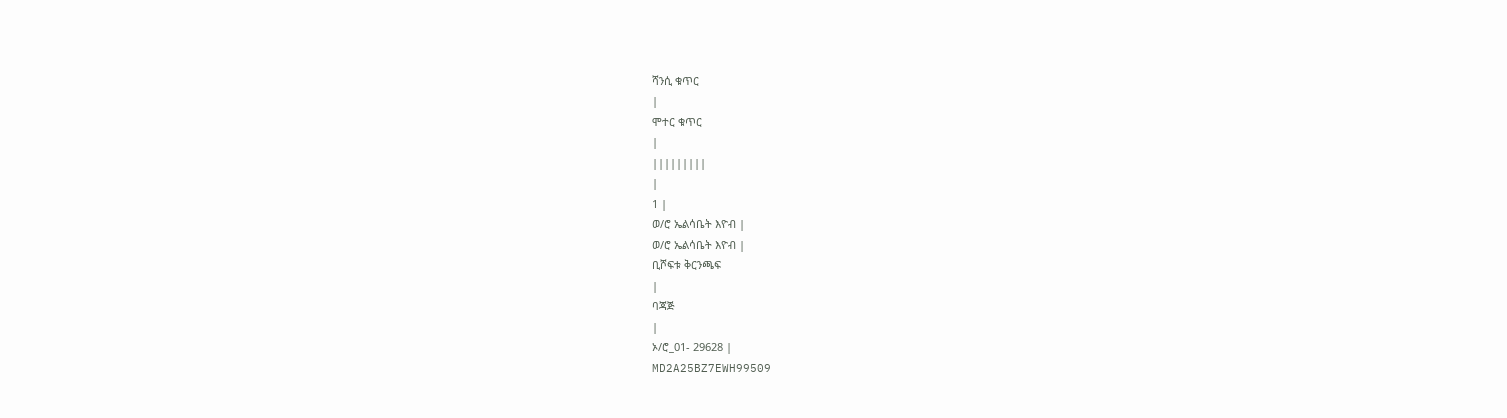ሻንሲ ቁጥር
|
ሞተር ቁጥር
|
|||||||||
|
1 |
ወ/ሮ ኤልሳቤት እዮብ |
ወ/ሮ ኤልሳቤት እዮብ |
ቢሾፍቱ ቅርንጫፍ
|
ባጃጅ
|
ኦ/ሮ_01- 29628 |
MD2A25BZ7EWH99509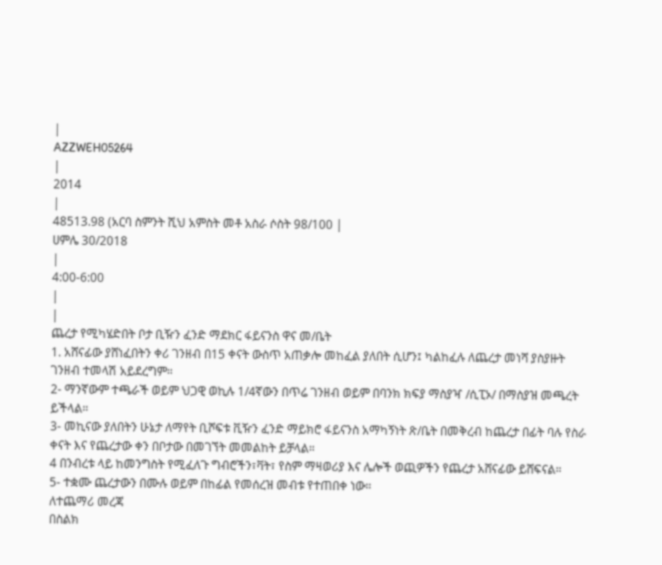|
AZZWEH05264
|
2014
|
48513.98 (አርባ ስምንት ሺህ አምስት መቶ አስራ ሶስት 98/100 |
ሀምሌ 30/2018
|
4:00-6:00
|
|
ጨረታ የሚካሄድበት ቦታ ቢዥን ፈንድ ማደክር ፋይናንስ ዋና መ/ቤት
1. አሸናፊው ያሸነፈበትን ቀሪ ገንዘብ በ15 ቀናት ውስጥ አጠቃሎ መከፈል ያለበት ሲሆን፤ ካልከፈሉ ለጨረታ መነሻ ያስያዙት ገንዘብ ተመላሽ አይደረግም።
2- ማንኛውም ተጫራች ወይም ህጋዊ ወኪሉ 1/4ኛውን በጥሬ ገንዘብ ወይም በባንክ ክፍያ ማስያዣ /ሲፒኦ/ በማስያዝ መጫረት ይችላል።
3- መኪናው ያለበትን ሁኔታ ለማየት ቢሾፍቱ ቪዥን ፈንድ ማይክሮ ፋይናንስ አማካኝነት ጽ/ቤት በመቅረብ ከጨረታ በፊት ባሉ የስራ ቀናት እና የጨረታው ቀን በቦታው በመገኘት መመልከት ይቻላል።
4 በንብረቱ ላይ ከመንግስት የሚፈለጉ ግብሮችን፣ቫት፣ የስም ማዛወሪያ እና ሌሎች ወጪዎችን የጨረታ አሸናፊው ይሸፍናል።
5- ተቋሙ ጨረታውን በሙሉ ወይም በከፊል የመሰረዝ መብቱ የተጠበቀ ነው።
ለተጨማሪ መረጃ
በስልክ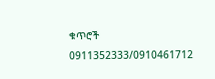ቁጥሮች 0911352333/0910461712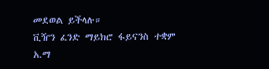መደወል ይችላሉ።
ቪዥን ፈንድ ማይክሮ ፋይናንስ ተቋም አ.ማ